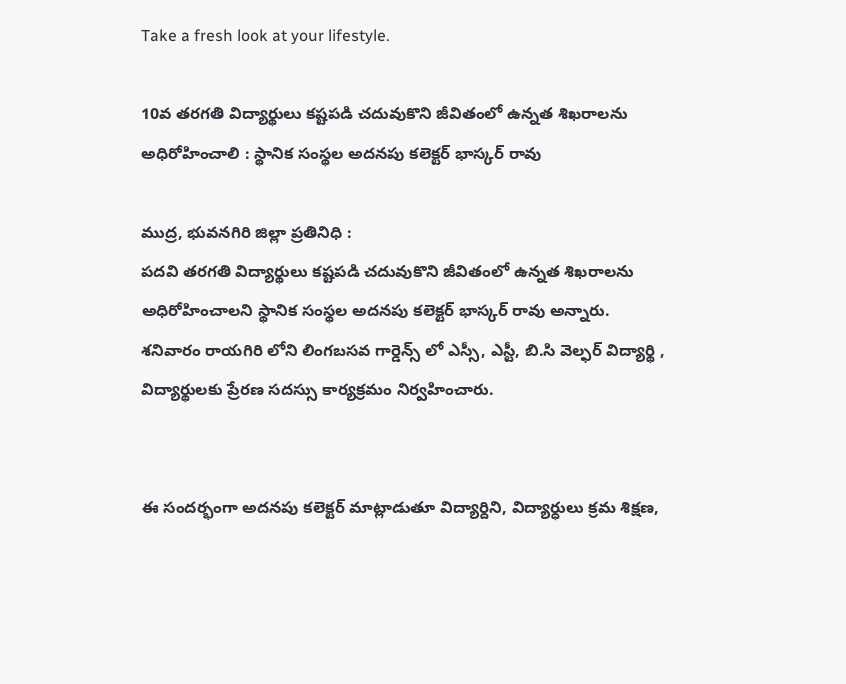Take a fresh look at your lifestyle.

10వ తరగతి విద్యార్థులు కష్టపడి చదువుకొని జీవితంలో ఉన్నత శిఖరాలను అధిరోహించాలి : స్థానిక సంస్థల అదనపు కలెక్టర్ భాస్కర్ రావు

ముద్ర, భువనగిరి జిల్లా ప్రతినిధి :
పదవి తరగతి విద్యార్థులు కష్టపడి చదువుకొని జీవితంలో ఉన్నత శిఖరాలను అధిరోహించాలని స్థానిక సంస్థల అదనపు కలెక్టర్ భాస్కర్ రావు అన్నారు.
శనివారం రాయగిరి లోని లింగబసవ గార్డెన్స్ లో ఎస్సీ, ఎస్టీ, బి.సి వెల్ఫర్ విద్యార్థి , విద్యార్థులకు ప్రేరణ సదస్సు కార్యక్రమం నిర్వహించారు.


ఈ సందర్భంగా అదనపు కలెక్టర్ మాట్లాడుతూ విద్యార్దిని, విద్యార్ధులు క్రమ శిక్షణ,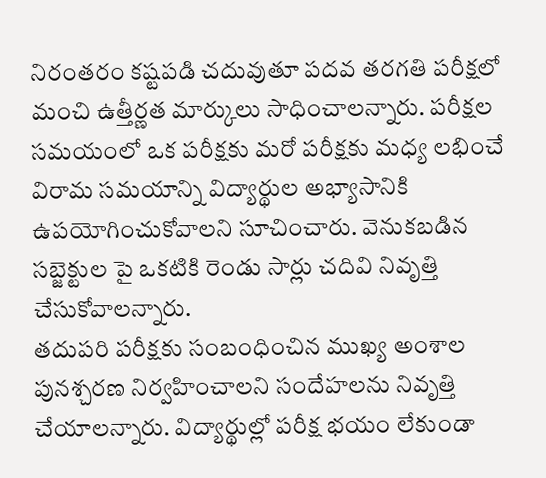నిరంతరం కష్టపడి చదువుతూ పదవ తరగతి పరీక్షలో మంచి ఉత్తీర్ణత మార్కులు సాధించాలన్నారు. పరీక్షల సమయంలో ఒక పరీక్షకు మరో పరీక్షకు మధ్య లభించే విరామ సమయాన్ని విద్యార్థుల అభ్యాసానికి ఉపయోగించుకోవాలని సూచించారు. వెనుకబడిన సబ్జెక్టుల పై ఒకటికి రెండు సార్లు చదివి నివృత్తి చేసుకోవాలన్నారు.
తదుపరి పరీక్షకు సంబంధించిన ముఖ్య అంశాల పునశ్చరణ నిర్వహించాలని సందేహలను నివృత్తి చేయాలన్నారు. విద్యార్థుల్లో పరీక్ష భయం లేకుండా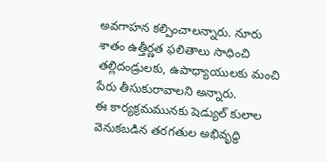అవగాహన కల్పించాలన్నారు. నూరు శాతం ఉత్తీర్ణత ఫలితాలు సాధించి తల్లిదండ్రులకు, ఉపాధ్యాయులకు మంచి పేరు తీసుకురావాలని అన్నారు.
ఈ కార్యక్రమమునకు షెడ్యుల్ కులాల వెనుకబడిన తరగతుల అభివృద్ధి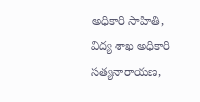అధికారి సాహితి, విద్య శాఖ అధికారి సత్యనారాయణ,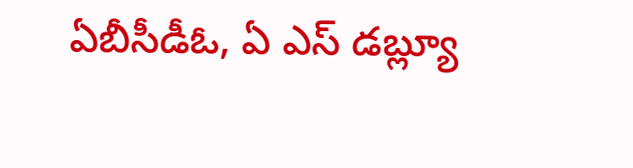ఏబీసీడీఓ, ఏ ఎస్ డబ్ల్యూ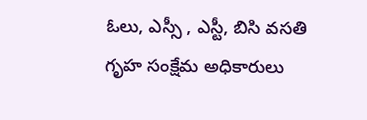ఓలు, ఎస్సీ , ఎస్టీ, బిసి వసతి గృహ సంక్షేమ అధికారులు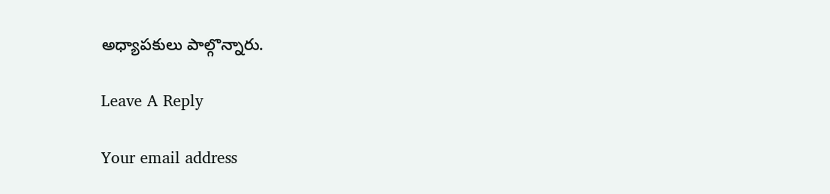అధ్యాపకులు పాల్గొన్నారు.

Leave A Reply

Your email address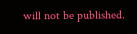will not be published.